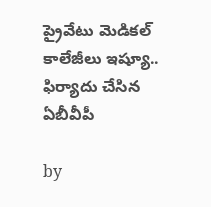ప్రైవేటు మెడికల్ కాలేజీలు ఇష్యూ.. ఫిర్యాదు చేసిన ఏబీవీపీ

by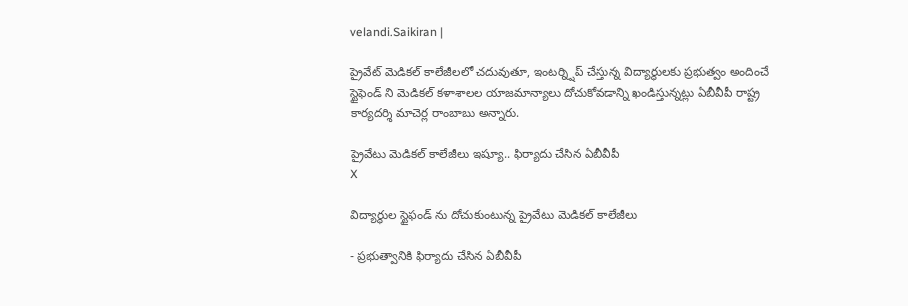velandi.Saikiran |

ప్రైవేట్ మెడికల్ కాలేజీలలో చదువుతూ, ఇంటర్న్షిప్ చేస్తున్న విద్యార్థులకు ప్రభుత్వం అందించే స్టైఫెండ్ ని మెడికల్ కళాశాలల యాజమాన్యాలు దోచుకోవడాన్ని ఖండిస్తున్నట్లు ఏబీవీపీ రాష్ట్ర కార్యదర్శి మాచెర్ల రాంబాబు అన్నారు.

ప్రైవేటు మెడికల్ కాలేజీలు ఇష్యూ.. ఫిర్యాదు చేసిన ఏబీవీపీ
X

విద్యార్థుల స్టైఫండ్ ను దోచుకుంటున్న ప్రైవేటు మెడికల్ కాలేజీలు

- ప్రభుత్వానికి ఫిర్యాదు చేసిన ఏబీవీపీ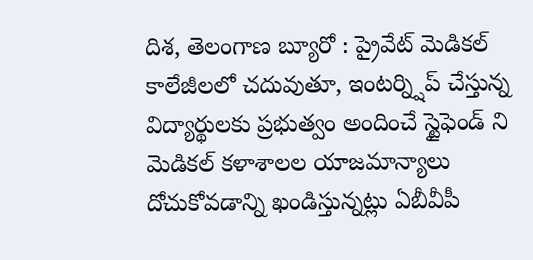దిశ, తెలంగాణ బ్యూరో : ప్రైవేట్ మెడికల్ కాలేజీలలో చదువుతూ, ఇంటర్న్షిప్ చేస్తున్న విద్యార్థులకు ప్రభుత్వం అందించే స్టైఫెండ్ ని మెడికల్ కళాశాలల యాజమాన్యాలు దోచుకోవడాన్ని ఖండిస్తున్నట్లు ఏబీవీపీ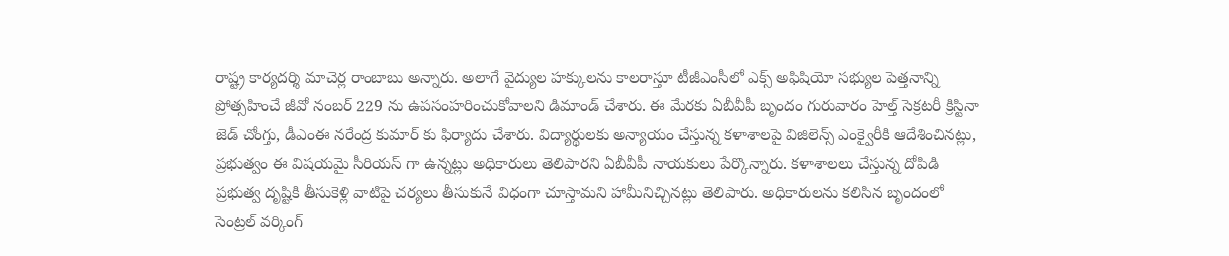రాష్ట్ర కార్యదర్శి మాచెర్ల రాంబాబు అన్నారు. అలాగే వైద్యుల హక్కులను కాలరాస్తూ టీజీఎంసీలో ఎక్స్ అఫిషియో సభ్యుల పెత్తనాన్ని ప్రోత్సహించే జీవో నంబర్ 229 ను ఉపసంహరించుకోవాలని డిమాండ్ చేశారు. ఈ మేరకు ఏబీవీపీ బృందం గురువారం హెల్త్ సెక్రటరీ క్రిస్టినా జెడ్ చోంగ్తు, డీఎంఈ నరేంద్ర కుమార్ కు ఫిర్యాదు చేశారు. విద్యార్థులకు అన్యాయం చేస్తున్న కళాశాలపై విజిలెన్స్ ఎంక్వైరీకి ఆదేశించినట్లు, ప్రభుత్వం ఈ విషయమై సీరియస్ గా ఉన్నట్లు అధికారులు తెలిపారని ఏబీవీపీ నాయకులు పేర్కొన్నారు. కళాశాలలు చేస్తున్న దోపిడి ప్రభుత్వ దృష్టికి తీసుకెళ్లి వాటిపై చర్యలు తీసుకునే విధంగా చూస్తామని హామీనిచ్చినట్లు తెలిపారు. అధికారులను కలిసిన బృందంలో సెంట్రల్ వర్కింగ్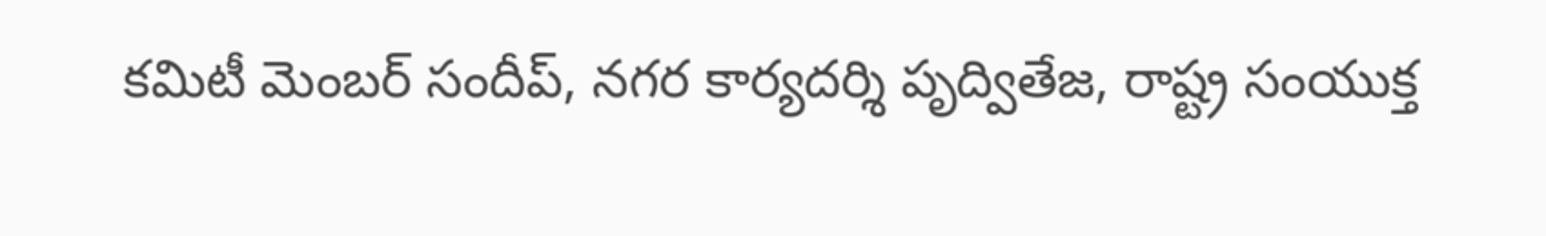కమిటీ మెంబర్ సందీప్, నగర కార్యదర్శి పృద్వితేజ, రాష్ట్ర సంయుక్త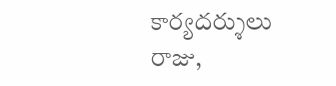కార్యదర్శులు రాజు,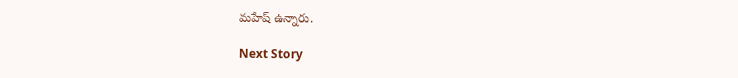మహేష్ ఉన్నారు.

Next Story